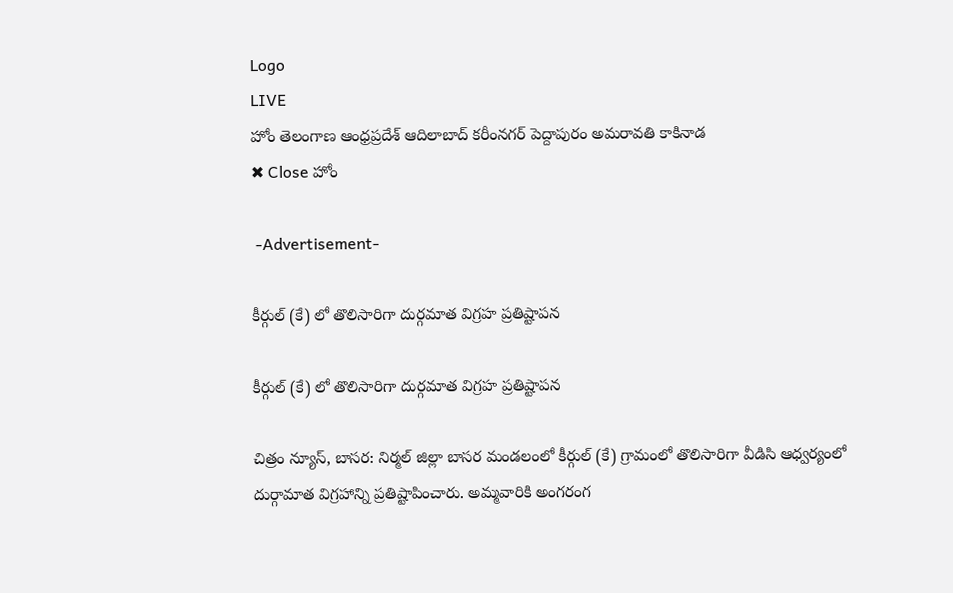Logo
LIVE
హోం తెలంగాణ ఆంధ్రప్రదేశ్ ఆదిలాబాద్ కరీంనగర్ పెద్దాపురం అమరావతి కాకినాడ
✖ Close హోం

 -Advertisement-

కీర్గుల్ (కే) లో తొలిసారిగా దుర్గమాత విగ్రహ ప్రతిష్టాపన

కీర్గుల్ (కే) లో తొలిసారిగా దుర్గమాత విగ్రహ ప్రతిష్టాపన

చిత్రం న్యూస్, బాసర: నిర్మల్ జిల్లా బాసర మండలంలో కీర్గుల్ (కే) గ్రామంలో తొలిసారిగా వీడిసి ఆధ్వర్యంలో దుర్గామాత విగ్రహాన్ని ప్రతిష్టాపించారు. అమ్మవారికి అంగరంగ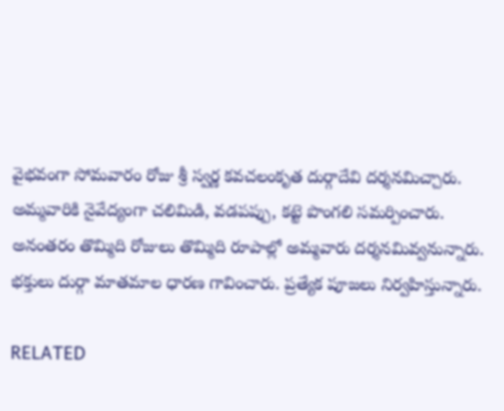వైభవంగా సోమవారం రోజు శ్రీ స్వర్ణ కవచలంకృత దుర్గాదేవి దర్శనమిచ్చారు. అమ్మవారికి నైవేద్యంగా చలిమిడి, వడపప్పు, కట్టె పొంగలి సమర్పించారు. అనంతరం తొమ్మిది రోజులు తొమ్మిది రూపాల్లో అమ్మవారు దర్శనమివ్వనున్నారు. భక్తులు దుర్గా మాతమాల ధారణ గావించారు. ప్రత్యేక పూజలు నిర్వహిస్తున్నారు.

RELATED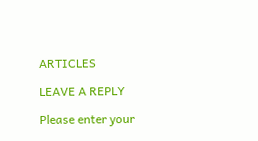ARTICLES

LEAVE A REPLY

Please enter your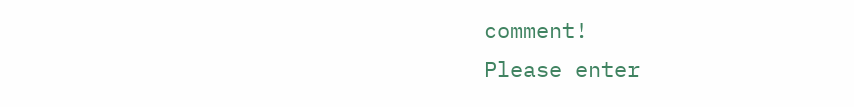comment!
Please enter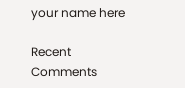your name here

Recent Comments